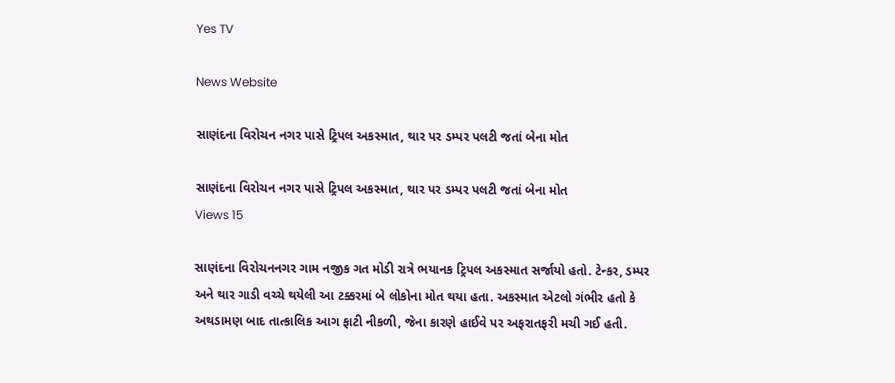Yes TV

News Website

સાણંદના વિરોચન નગર પાસે ટ્રિપલ અકસ્માત, થાર પર ડમ્પર પલટી જતાં બેના મોત

સાણંદના વિરોચન નગર પાસે ટ્રિપલ અકસ્માત, થાર પર ડમ્પર પલટી જતાં બેના મોત
Views 15

સાણંદના વિરોચનનગર ગામ નજીક ગત મોડી રાત્રે ભયાનક ટ્રિપલ અકસ્માત સર્જાયો હતો. ટેન્કર, ડમ્પર અને થાર ગાડી વચ્ચે થયેલી આ ટક્કરમાં બે લોકોના મોત થયા હતા. અકસ્માત એટલો ગંભીર હતો કે અથડામણ બાદ તાત્કાલિક આગ ફાટી નીકળી, જેના કારણે હાઈવે પર અફરાતફરી મચી ગઈ હતી.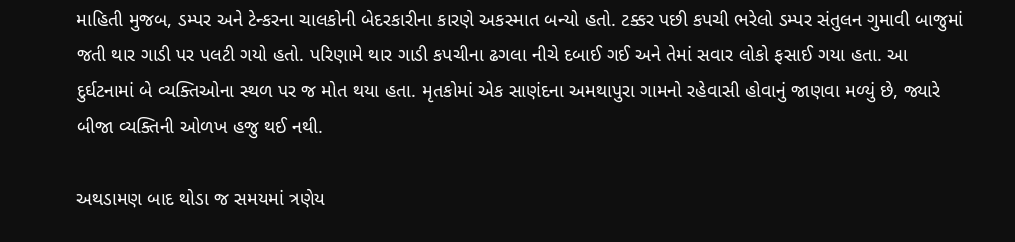માહિતી મુજબ, ડમ્પર અને ટેન્કરના ચાલકોની બેદરકારીના કારણે અકસ્માત બન્યો હતો. ટક્કર પછી કપચી ભરેલો ડમ્પર સંતુલન ગુમાવી બાજુમાં જતી થાર ગાડી પર પલટી ગયો હતો. પરિણામે થાર ગાડી કપચીના ઢગલા નીચે દબાઈ ગઈ અને તેમાં સવાર લોકો ફસાઈ ગયા હતા. આ દુર્ઘટનામાં બે વ્યક્તિઓના સ્થળ પર જ મોત થયા હતા. મૃતકોમાં એક સાણંદના અમથાપુરા ગામનો રહેવાસી હોવાનું જાણવા મળ્યું છે, જ્યારે બીજા વ્યક્તિની ઓળખ હજુ થઈ નથી.

અથડામણ બાદ થોડા જ સમયમાં ત્રણેય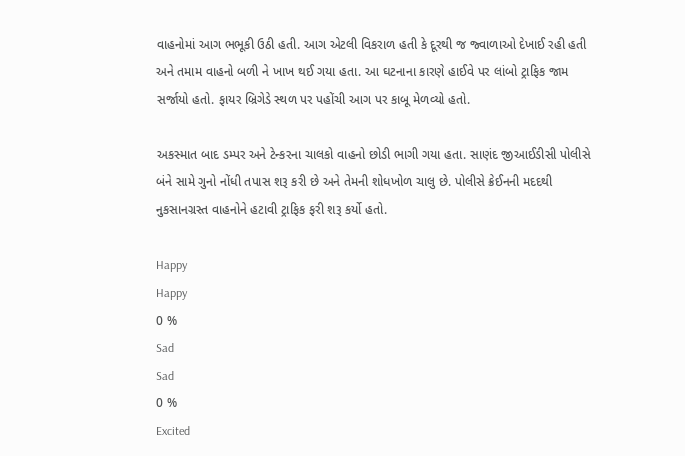વાહનોમાં આગ ભભૂકી ઉઠી હતી. આગ એટલી વિકરાળ હતી કે દૂરથી જ જ્વાળાઓ દેખાઈ રહી હતી અને તમામ વાહનો બળી ને ખાખ થઈ ગયા હતા. આ ઘટનાના કારણે હાઈવે પર લાંબો ટ્રાફિક જામ સર્જાયો હતો. ફાયર બ્રિગેડે સ્થળ પર પહોંચી આગ પર કાબૂ મેળવ્યો હતો.

અકસ્માત બાદ ડમ્પર અને ટેન્કરના ચાલકો વાહનો છોડી ભાગી ગયા હતા. સાણંદ જીઆઈડીસી પોલીસે બંને સામે ગુનો નોંધી તપાસ શરૂ કરી છે અને તેમની શોધખોળ ચાલુ છે. પોલીસે ક્રેઈનની મદદથી નુકસાનગ્રસ્ત વાહનોને હટાવી ટ્રાફિક ફરી શરૂ કર્યો હતો.

Happy
Happy
0 %
Sad
Sad
0 %
Excited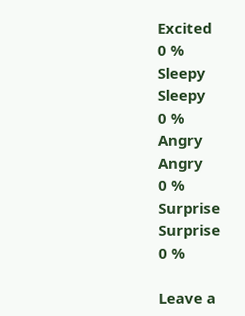Excited
0 %
Sleepy
Sleepy
0 %
Angry
Angry
0 %
Surprise
Surprise
0 %

Leave a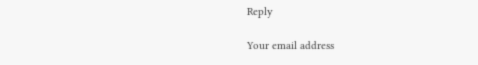Reply

Your email address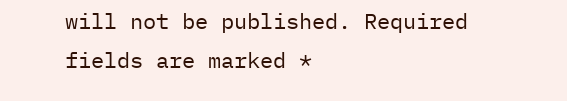will not be published. Required fields are marked *